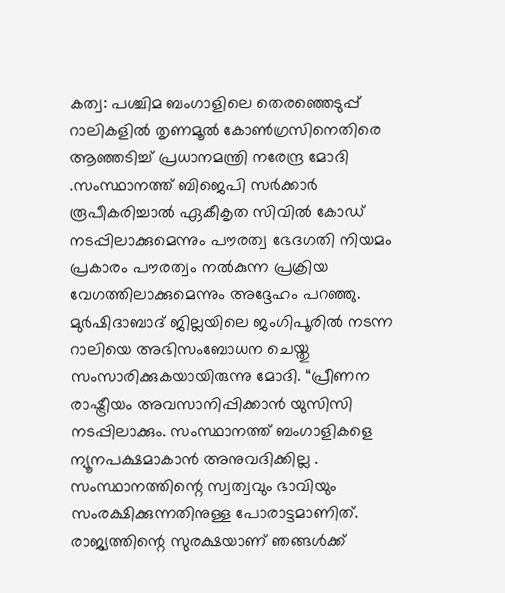കത്വ: പശ്ചിമ ബംഗാളിലെ തെരഞ്ഞെടുപ്പ് റാലികളിൽ തൃണമൂൽ കോൺഗ്രസിനെതിരെ ആഞ്ഞടിച്ച് പ്രധാനമന്ത്രി നരേന്ദ്ര മോദി .സംസ്ഥാനത്ത് ബിജെപി സർക്കാർ രൂപീകരിച്ചാൽ ഏകീകൃത സിവിൽ കോഡ് നടപ്പിലാക്കുമെന്നും പൗരത്വ ഭേദഗതി നിയമം പ്രകാരം പൗരത്വം നൽകുന്ന പ്രക്രിയ വേഗത്തിലാക്കുമെന്നും അദ്ദേഹം പറഞ്ഞു.
മുർഷിദാബാദ് ജില്ലയിലെ ജംഗിപൂരിൽ നടന്ന റാലിയെ അഭിസംബോധന ചെയ്തു സംസാരിക്കുകയായിരുന്നു മോദി. “പ്രീണന രാഷ്ട്രീയം അവസാനിപ്പിക്കാൻ യുസിസി നടപ്പിലാക്കും. സംസ്ഥാനത്ത് ബംഗാളികളെ ന്യൂനപക്ഷമാകാൻ അനുവദിക്കില്ല . സംസ്ഥാനത്തിന്റെ സ്വത്വവും ഭാവിയും സംരക്ഷിക്കുന്നതിനുള്ള പോരാട്ടമാണിത്. രാജ്യത്തിന്റെ സുരക്ഷയാണ് ഞങ്ങൾക്ക്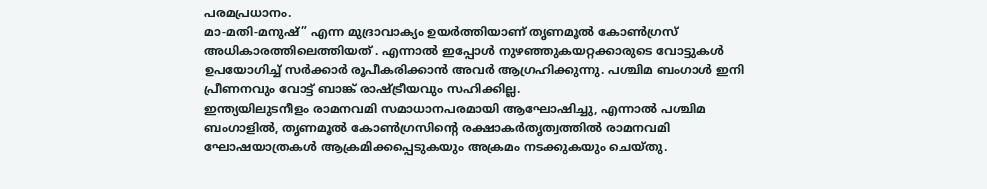പരമപ്രധാനം.
മാ-മതി-മനുഷ്” എന്ന മുദ്രാവാക്യം ഉയർത്തിയാണ് തൃണമൂൽ കോൺഗ്രസ് അധികാരത്തിലെത്തിയത് . എന്നാൽ ഇപ്പോൾ നുഴഞ്ഞുകയറ്റക്കാരുടെ വോട്ടുകൾ ഉപയോഗിച്ച് സർക്കാർ രൂപീകരിക്കാൻ അവർ ആഗ്രഹിക്കുന്നു. പശ്ചിമ ബംഗാൾ ഇനി പ്രീണനവും വോട്ട് ബാങ്ക് രാഷ്ട്രീയവും സഹിക്കില്ല.
ഇന്ത്യയിലുടനീളം രാമനവമി സമാധാനപരമായി ആഘോഷിച്ചു, എന്നാൽ പശ്ചിമ ബംഗാളിൽ, തൃണമൂൽ കോൺഗ്രസിന്റെ രക്ഷാകർതൃത്വത്തിൽ രാമനവമി ഘോഷയാത്രകൾ ആക്രമിക്കപ്പെടുകയും അക്രമം നടക്കുകയും ചെയ്തു.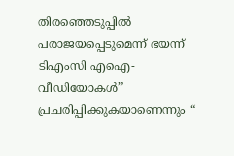തിരഞ്ഞെടുപ്പിൽ പരാജയപ്പെടുമെന്ന് ഭയന്ന് ടിഎംസി എഐ-വീഡിയോകൾ” പ്രചരിപ്പിക്കുകയാണെന്നും “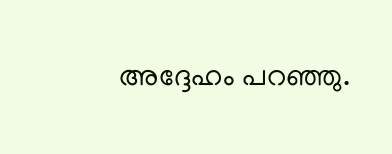അദ്ദേഹം പറഞ്ഞു.